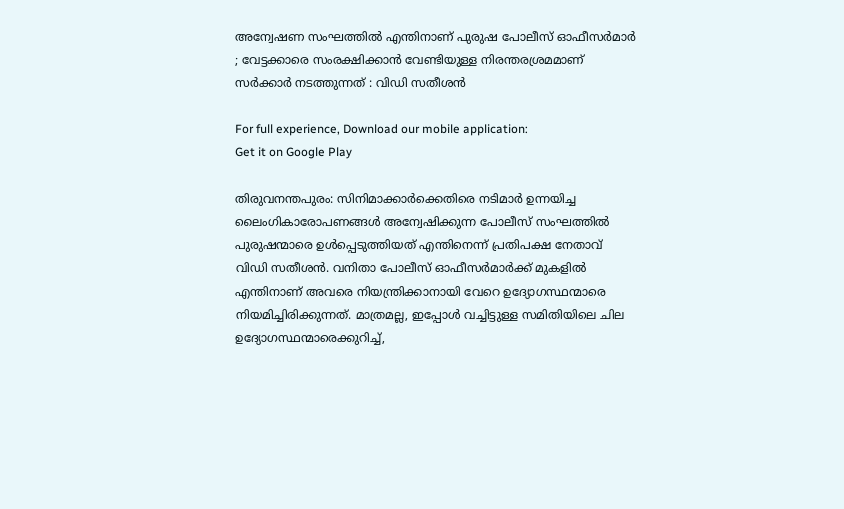അന്വേഷണ സംഘത്തില്‍ എന്തിനാണ് പുരുഷ പോലീസ് ഓഫീസര്‍മാര്‍ ; വേട്ടക്കാരെ സംരക്ഷിക്കാന്‍ വേണ്ടിയുള്ള നിരന്തരശ്രമമാണ് സര്‍ക്കാര്‍ നടത്തുന്നത് : വിഡി സതീശന്‍

For full experience, Download our mobile application:
Get it on Google Play

തിരുവനന്തപുരം: സിനിമാക്കാര്‍ക്കെതിരെ നടിമാര്‍ ഉന്നയിച്ച ലൈംഗികാരോപണങ്ങള്‍ അന്വേഷിക്കുന്ന പോലീസ് സംഘത്തില്‍ പുരുഷന്മാരെ ഉള്‍പ്പെടുത്തിയത് എന്തിനെന്ന് പ്രതിപക്ഷ നേതാവ് വിഡി സതീശന്‍. വനിതാ പോലീസ് ഓഫീസര്‍മാര്‍ക്ക് മുകളില്‍ എന്തിനാണ് അവരെ നിയന്ത്രിക്കാനായി വേറെ ഉദ്യോഗസ്ഥന്മാരെ നിയമിച്ചിരിക്കുന്നത്. മാത്രമല്ല, ഇപ്പോള്‍ വച്ചിട്ടുള്ള സമിതിയിലെ ചില ഉദ്യോഗസ്ഥന്മാരെക്കുറിച്ച്,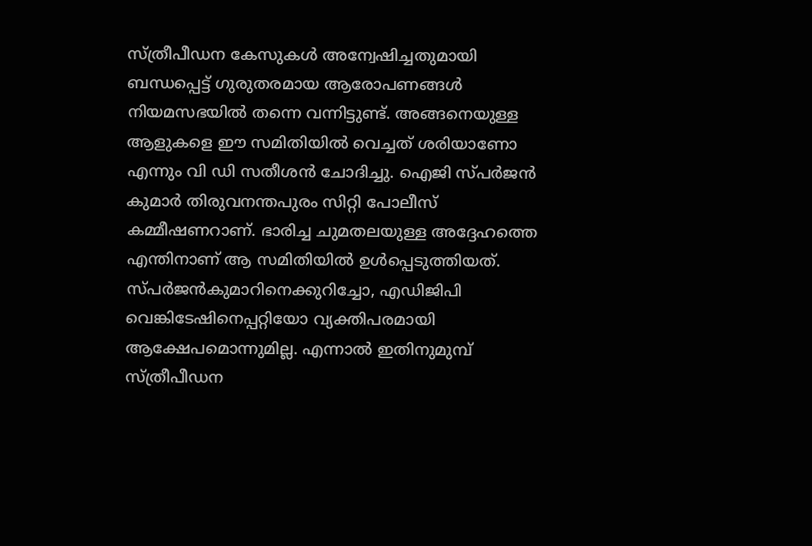സ്ത്രീപീഡന കേസുകള്‍ അന്വേഷിച്ചതുമായി ബന്ധപ്പെട്ട് ഗുരുതരമായ ആരോപണങ്ങള്‍ നിയമസഭയില്‍ തന്നെ വന്നിട്ടുണ്ട്. അങ്ങനെയുള്ള ആളുകളെ ഈ സമിതിയില്‍ വെച്ചത് ശരിയാണോ എന്നും വി ഡി സതീശന്‍ ചോദിച്ചു. ഐജി സ്പര്‍ജന്‍ കുമാര്‍ തിരുവനന്തപുരം സിറ്റി പോലീസ് കമ്മീഷണറാണ്. ഭാരിച്ച ചുമതലയുള്ള അദ്ദേഹത്തെ എന്തിനാണ് ആ സമിതിയില്‍ ഉള്‍പ്പെടുത്തിയത്. സ്പര്‍ജന്‍കുമാറിനെക്കുറിച്ചോ, എഡിജിപി വെങ്കിടേഷിനെപ്പറ്റിയോ വ്യക്തിപരമായി ആക്ഷേപമൊന്നുമില്ല. എന്നാൽ ഇതിനുമുമ്പ് സ്ത്രീപീഡന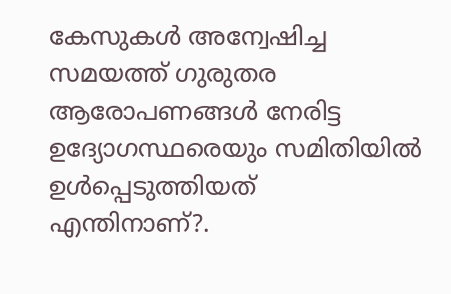കേസുകള്‍ അന്വേഷിച്ച സമയത്ത് ഗുരുതര ആരോപണങ്ങള്‍ നേരിട്ട ഉദ്യോഗസ്ഥരെയും സമിതിയില്‍ ഉള്‍പ്പെടുത്തിയത് എന്തിനാണ്?.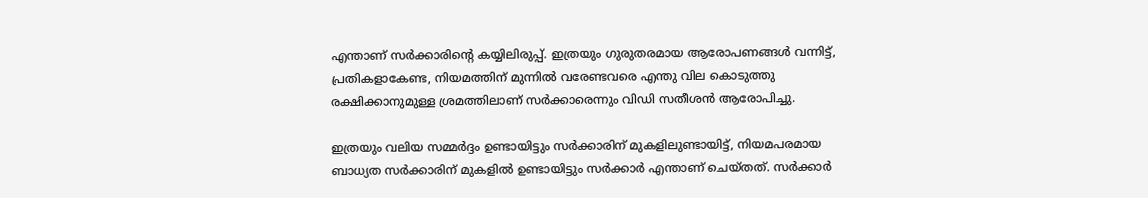എന്താണ് സര്‍ക്കാരിന്റെ കയ്യിലിരുപ്പ്. ഇത്രയും ഗുരുതരമായ ആരോപണങ്ങള്‍ വന്നിട്ട്, പ്രതികളാകേണ്ട, നിയമത്തിന് മുന്നില്‍ വരേണ്ടവരെ എന്തു വില കൊടുത്തു രക്ഷിക്കാനുമുള്ള ശ്രമത്തിലാണ് സര്‍ക്കാരെന്നും വിഡി സതീശന്‍ ആരോപിച്ചു.

ഇത്രയും വലിയ സമ്മര്‍ദ്ദം ഉണ്ടായിട്ടും സര്‍ക്കാരിന് മുകളിലുണ്ടായിട്ട്, നിയമപരമായ ബാധ്യത സര്‍ക്കാരിന് മുകളില്‍ ഉണ്ടായിട്ടും സര്‍ക്കാര്‍ എന്താണ് ചെയ്തത്. സര്‍ക്കാര്‍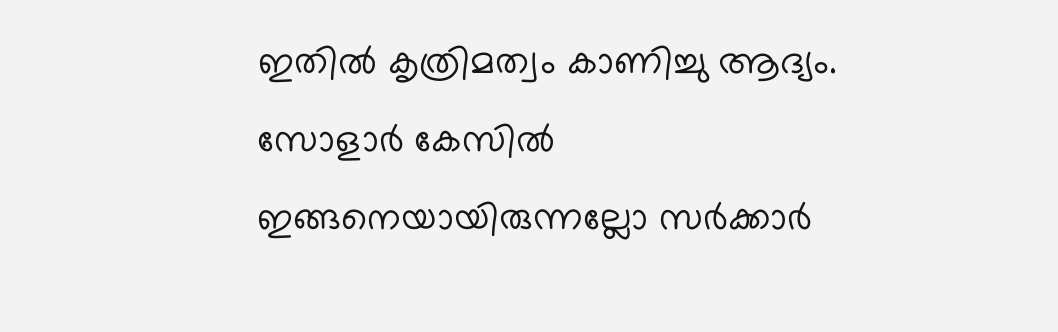ഇതില്‍ കൃത്രിമത്വം കാണിച്ചു ആദ്യം. സോളാര്‍ കേസില്‍ ഇങ്ങനെയായിരുന്നല്ലോ സര്‍ക്കാര്‍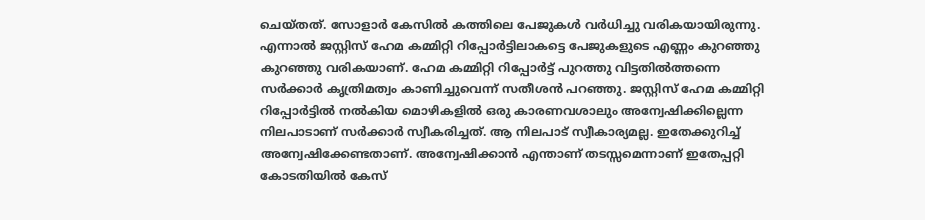ചെയ്തത്. സോളാര്‍ കേസില്‍ കത്തിലെ പേജുകള്‍ വര്‍ധിച്ചു വരികയായിരുന്നു. എന്നാല്‍ ജസ്റ്റിസ് ഹേമ കമ്മിറ്റി റിപ്പോര്‍ട്ടിലാകട്ടെ പേജുകളുടെ എണ്ണം കുറഞ്ഞു കുറഞ്ഞു വരികയാണ്. ഹേമ കമ്മിറ്റി റിപ്പോര്‍ട്ട് പുറത്തു വിട്ടതില്‍ത്തന്നെ സര്‍ക്കാര്‍ കൃത്രിമത്വം കാണിച്ചുവെന്ന് സതീശന്‍ പറഞ്ഞു. ജസ്റ്റിസ് ഹേമ കമ്മിറ്റി റിപ്പോര്‍ട്ടില്‍ നല്‍കിയ മൊഴികളില്‍ ഒരു കാരണവശാലും അന്വേഷിക്കില്ലെന്ന നിലപാടാണ് സര്‍ക്കാര്‍ സ്വീകരിച്ചത്. ആ നിലപാട് സ്വീകാര്യമല്ല. ഇതേക്കുറിച്ച് അന്വേഷിക്കേണ്ടതാണ്. അന്വേഷിക്കാന്‍ എന്താണ് തടസ്സമെന്നാണ് ഇതേപ്പറ്റി കോടതിയില്‍ കേസ്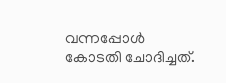വന്നപ്പോള്‍ കോടതി ചോദിച്ചത്.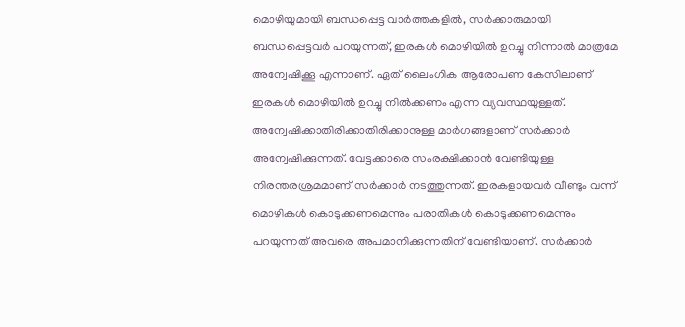മൊഴിയുമായി ബന്ധപ്പെട്ട വാര്‍ത്തകളിൽ, സര്‍ക്കാരുമായി ബന്ധപ്പെട്ടവര്‍ പറയുന്നത്, ഇരകള്‍ മൊഴിയില്‍ ഉറച്ചു നിന്നാല്‍ മാത്രമേ അന്വേഷിക്കൂ എന്നാണ്. ഏത് ലൈംഗിക ആരോപണ കേസിലാണ് ഇരകള്‍ മൊഴിയില്‍ ഉറച്ചു നില്‍ക്കണം എന്ന വ്യവസ്ഥയുള്ളത്. അന്വേഷിക്കാതിരിക്കാതിരിക്കാനുള്ള മാര്‍ഗങ്ങളാണ് സര്‍ക്കാര്‍ അന്വേഷിക്കുന്നത്. വേട്ടക്കാരെ സംരക്ഷിക്കാന്‍ വേണ്ടിയുള്ള നിരന്തരശ്രമമാണ് സര്‍ക്കാര്‍ നടത്തുന്നത്. ഇരകളായവര്‍ വീണ്ടും വന്ന് മൊഴികള്‍ കൊടുക്കണമെന്നും പരാതികള്‍ കൊടുക്കണമെന്നും പറയുന്നത് അവരെ അപമാനിക്കുന്നതിന് വേണ്ടിയാണ്. സര്‍ക്കാര്‍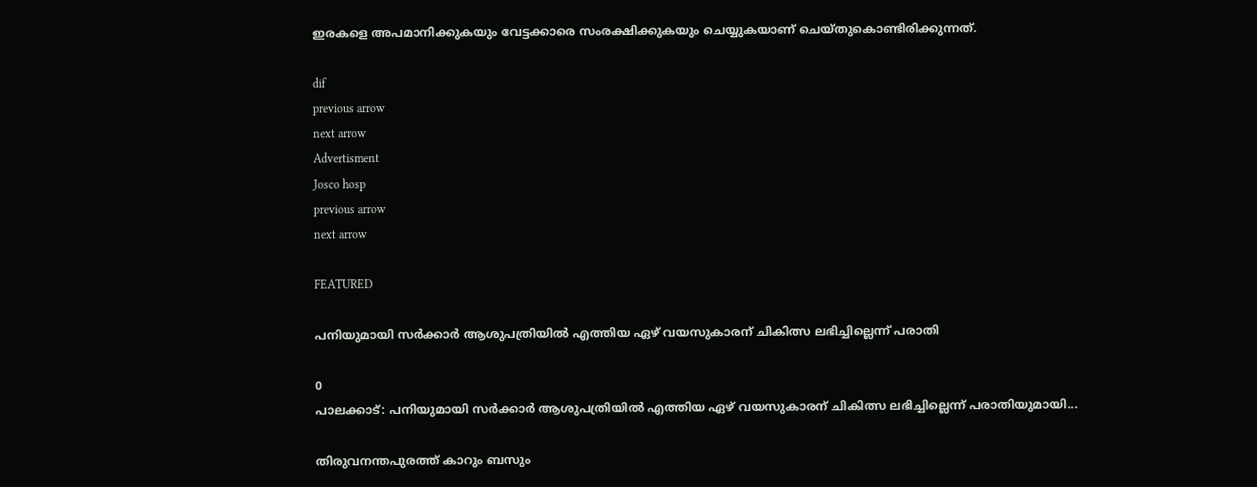ഇരകളെ അപമാനിക്കുകയും വേട്ടക്കാരെ സംരക്ഷിക്കുകയും ചെയ്യുകയാണ് ചെയ്തുകൊണ്ടിരിക്കുന്നത്.

dif
previous arrow
next arrow
Advertisment
Josco hosp
previous arrow
next arrow

FEATURED

പനിയുമായി സർക്കാർ ആശുപത്രിയിൽ എത്തിയ ഏഴ് വയസുകാരന് ചികിത്സ ലഭിച്ചില്ലെന്ന് പരാതി

0
പാലക്കാട്: പനിയുമായി സർക്കാർ ആശുപത്രിയിൽ എത്തിയ ഏഴ് വയസുകാരന് ചികിത്സ ലഭിച്ചില്ലെന്ന് പരാതിയുമായി...

തിരുവനന്തപുരത്ത് കാറും ബസും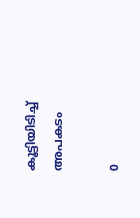കൂട്ടിയിടിച്ച് അപകടം

0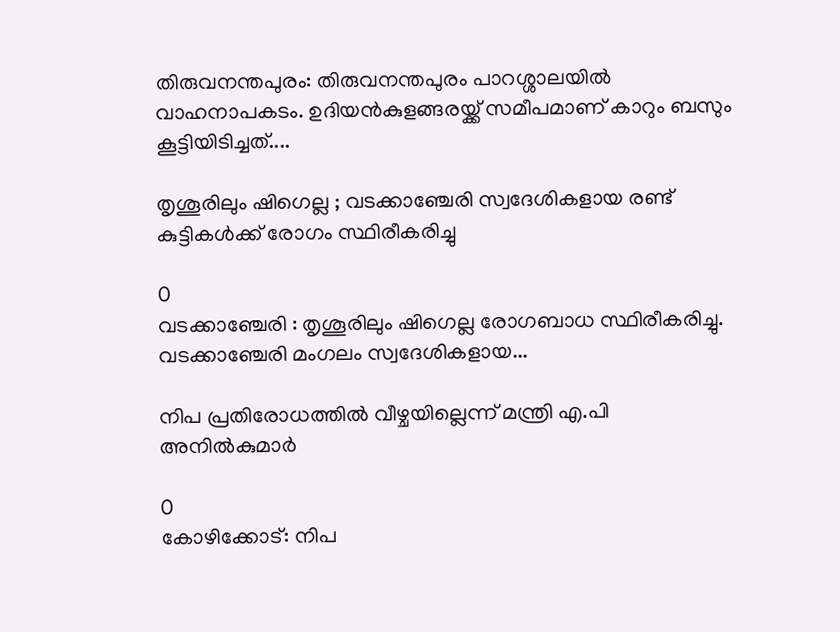തിരുവനന്തപുരം: തിരുവനന്തപുരം പാറശ്ശാലയിൽ വാഹനാപകടം. ഉദിയൻകുളങ്ങരയ്ക്ക് സമീപമാണ് കാറും ബസും കൂട്ടിയിടിച്ചത്....

തൃശൂരിലും ഷിഗെല്ല ; വടക്കാഞ്ചേരി സ്വദേശികളായ രണ്ട് കുട്ടികൾക്ക് രോഗം സ്ഥിരീകരിച്ചു

0
വടക്കാഞ്ചേരി : തൃശൂരിലും ഷിഗെല്ല രോഗബാധ സ്ഥിരീകരിച്ചു. വടക്കാഞ്ചേരി മംഗലം സ്വദേശികളായ...

നിപ പ്രതിരോധത്തിൽ വീഴ്ചയില്ലെന്ന് മന്ത്രി എ.പി അനിൽകുമാർ

0
കോഴിക്കോട്: നിപ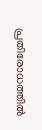പ്രതിരോധത്തിൽ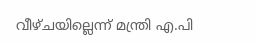വീഴ്ചയില്ലെന്ന് മന്ത്രി എ.പി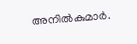അനിൽകുമാർ.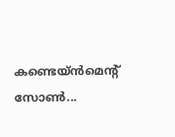കണ്ടെയ്ൻമെൻ്റ് സോൺ...